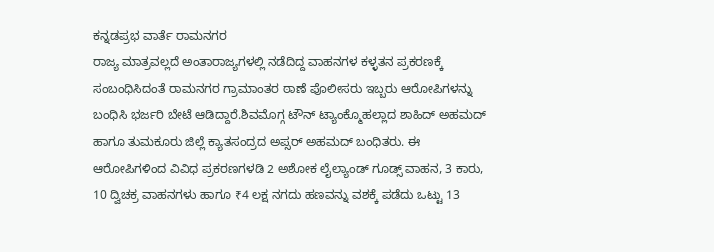ಕನ್ನಡಪ್ರಭ ವಾರ್ತೆ ರಾಮನಗರ
ರಾಜ್ಯ ಮಾತ್ರವಲ್ಲದೆ ಅಂತಾರಾಜ್ಯಗಳಲ್ಲಿ ನಡೆದಿದ್ದ ವಾಹನಗಳ ಕಳ್ಳತನ ಪ್ರಕರಣಕ್ಕೆ ಸಂಬಂಧಿಸಿದಂತೆ ರಾಮನಗರ ಗ್ರಾಮಾಂತರ ಠಾಣೆ ಪೊಲೀಸರು ಇಬ್ಬರು ಆರೋಪಿಗಳನ್ನು ಬಂಧಿಸಿ ಭರ್ಜರಿ ಬೇಟೆ ಆಡಿದ್ದಾರೆ.ಶಿವಮೊಗ್ಗ ಟೌನ್ ಟ್ಯಾಂಕ್ಮೊಹಲ್ಲಾದ ಶಾಹಿದ್ ಅಹಮದ್ ಹಾಗೂ ತುಮಕೂರು ಜಿಲ್ಲೆ ಕ್ಯಾತಸಂದ್ರದ ಅಪ್ಸರ್ ಅಹಮದ್ ಬಂಧಿತರು. ಈ ಆರೋಪಿಗಳಿಂದ ವಿವಿಧ ಪ್ರಕರಣಗಳಡಿ 2 ಅಶೋಕ ಲೈಲ್ಯಾಂಡ್ ಗೂಡ್ಸ್ ವಾಹನ, 3 ಕಾರು, 10 ದ್ವಿಚಕ್ರ ವಾಹನಗಳು ಹಾಗೂ ₹4 ಲಕ್ಷ ನಗದು ಹಣವನ್ನು ವಶಕ್ಕೆ ಪಡೆದು ಒಟ್ಟು 13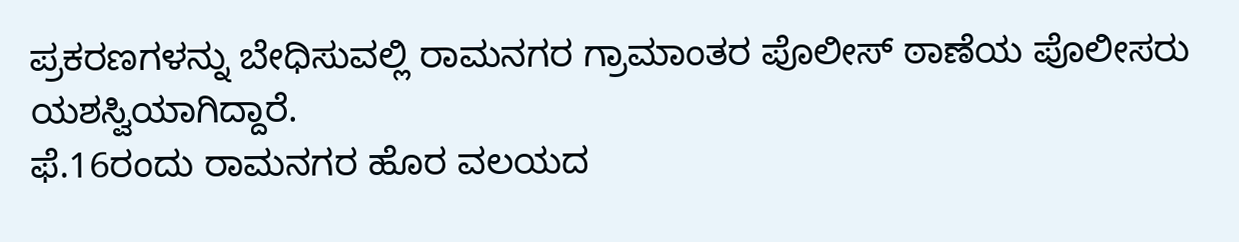ಪ್ರಕರಣಗಳನ್ನು ಬೇಧಿಸುವಲ್ಲಿ ರಾಮನಗರ ಗ್ರಾಮಾಂತರ ಪೊಲೀಸ್ ಠಾಣೆಯ ಪೊಲೀಸರು ಯಶಸ್ವಿಯಾಗಿದ್ದಾರೆ.
ಫೆ.16ರಂದು ರಾಮನಗರ ಹೊರ ವಲಯದ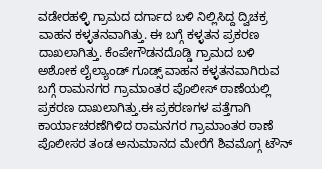ವಡೇರಹಳ್ಳಿ ಗ್ರಾಮದ ದರ್ಗಾದ ಬಳಿ ನಿಲ್ಲಿಸಿದ್ದ ದ್ವಿಚಕ್ರ ವಾಹನ ಕಳ್ಳತನವಾಗಿತ್ತು. ಈ ಬಗ್ಗೆ ಕಳ್ಳತನ ಪ್ರಕರಣ ದಾಖಲಾಗಿತ್ತು. ಕೆಂಪೇಗೌಡನದೊಡ್ಡಿ ಗ್ರಾಮದ ಬಳಿ ಅಶೋಕ ಲೈಲ್ಯಾಂಡ್ ಗೂಡ್ಸ್ ವಾಹನ ಕಳ್ಳತನವಾಗಿರುವ ಬಗ್ಗೆ ರಾಮನಗರ ಗ್ರಾಮಾಂತರ ಪೊಲೀಸ್ ಠಾಣೆಯಲ್ಲಿ ಪ್ರಕರಣ ದಾಖಲಾಗಿತ್ತು.ಈ ಪ್ರಕರಣಗಳ ಪತ್ತೆಗಾಗಿ ಕಾರ್ಯಾಚರಣೆಗಿಳಿದ ರಾಮನಗರ ಗ್ರಾಮಾಂತರ ಠಾಣೆ ಪೊಲೀಸರ ತಂಡ ಅನುಮಾನದ ಮೇರೆಗೆ ಶಿವಮೊಗ್ಗ ಟೌನ್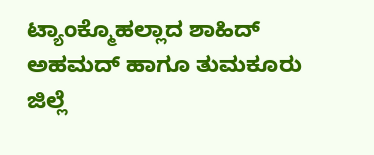ಟ್ಯಾಂಕ್ಮೊಹಲ್ಲಾದ ಶಾಹಿದ್ ಅಹಮದ್ ಹಾಗೂ ತುಮಕೂರು ಜಿಲ್ಲೆ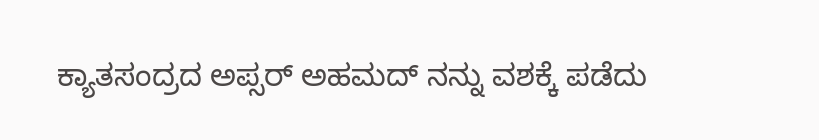ಕ್ಯಾತಸಂದ್ರದ ಅಪ್ಸರ್ ಅಹಮದ್ ನನ್ನು ವಶಕ್ಕೆ ಪಡೆದು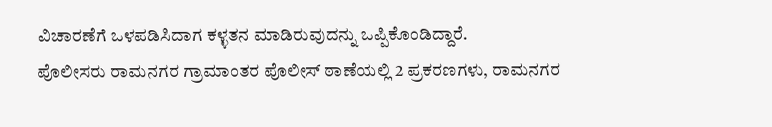ವಿಚಾರಣೆಗೆ ಒಳಪಡಿಸಿದಾಗ ಕಳ್ಳತನ ಮಾಡಿರುವುದನ್ನು ಒಪ್ಪಿಕೊಂಡಿದ್ದಾರೆ.
ಪೊಲೀಸರು ರಾಮನಗರ ಗ್ರಾಮಾಂತರ ಪೊಲೀಸ್ ಠಾಣೆಯಲ್ಲಿ 2 ಪ್ರಕರಣಗಳು, ರಾಮನಗರ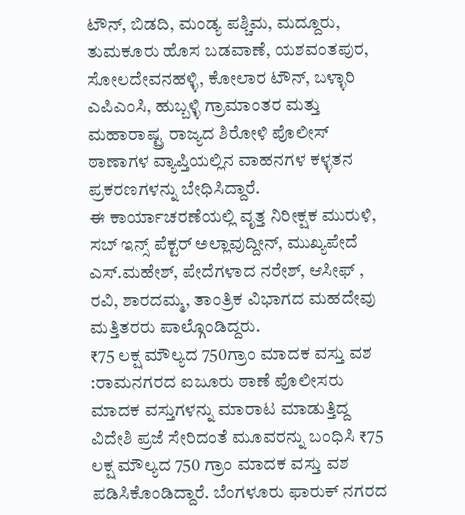ಟೌನ್, ಬಿಡದಿ, ಮಂಡ್ಯ ಪಶ್ಚಿಮ, ಮದ್ದೂರು, ತುಮಕೂರು ಹೊಸ ಬಡವಾಣೆ, ಯಶವಂತಪುರ, ಸೋಲದೇವನಹಳ್ಳಿ, ಕೋಲಾರ ಟೌನ್, ಬಳ್ಳಾರಿ ಎಪಿಎಂಸಿ, ಹುಬ್ಬಳ್ಳಿ ಗ್ರಾಮಾಂತರ ಮತ್ತು ಮಹಾರಾಷ್ಟ್ರ ರಾಜ್ಯದ ಶಿರೋಳಿ ಪೊಲೀಸ್ ಠಾಣಾಗಳ ವ್ಯಾಪ್ತಿಯಲ್ಲಿನ ವಾಹನಗಳ ಕಳ್ಳತನ ಪ್ರಕರಣಗಳನ್ನು ಬೇಧಿಸಿದ್ದಾರೆ.
ಈ ಕಾರ್ಯಾಚರಣೆಯಲ್ಲಿ ವೃತ್ತ ನಿರೀಕ್ಷಕ ಮುರುಳಿ, ಸಬ್ ಇನ್ಸ್ ಪೆಕ್ಟರ್ ಅಲ್ಲಾವುದ್ದೀನ್, ಮುಖ್ಯಪೇದೆ ಎಸ್.ಮಹೇಶ್, ಪೇದೆಗಳಾದ ನರೇಶ್, ಆಸೀಫ್ , ರವಿ, ಶಾರದಮ್ಮ, ತಾಂತ್ರಿಕ ವಿಭಾಗದ ಮಹದೇವು ಮತ್ತಿತರರು ಪಾಲ್ಗೊಂಡಿದ್ದರು.
₹75 ಲಕ್ಷ ಮೌಲ್ಯದ 750ಗ್ರಾಂ ಮಾದಕ ವಸ್ತು ವಶ :ರಾಮನಗರದ ಐಜೂರು ಠಾಣೆ ಪೊಲೀಸರು ಮಾದಕ ವಸ್ತುಗಳನ್ನು ಮಾರಾಟ ಮಾಡುತ್ತಿದ್ದ ವಿದೇಶಿ ಪ್ರಜೆ ಸೇರಿದಂತೆ ಮೂವರನ್ನು ಬಂಧಿಸಿ ₹75 ಲಕ್ಷ ಮೌಲ್ಯದ 750 ಗ್ರಾಂ ಮಾದಕ ವಸ್ತು ವಶ ಪಡಿಸಿಕೊಂಡಿದ್ದಾರೆ. ಬೆಂಗಳೂರು ಫಾರುಕ್ ನಗರದ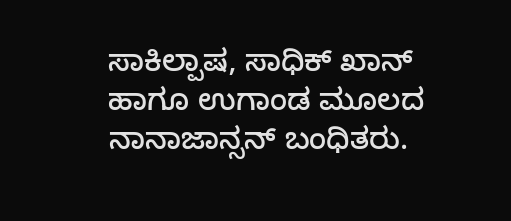ಸಾಕಿಲ್ಪಾಷ, ಸಾಧಿಕ್ ಖಾನ್ ಹಾಗೂ ಉಗಾಂಡ ಮೂಲದ ನಾನಾಜಾನ್ಸನ್ ಬಂಧಿತರು.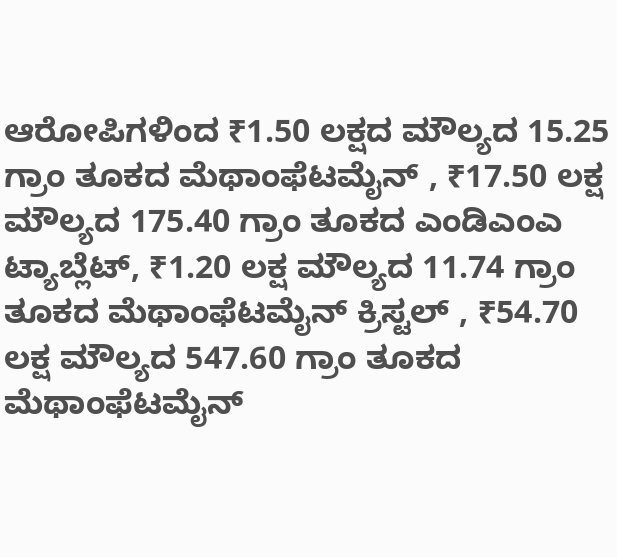ಆರೋಪಿಗಳಿಂದ ₹1.50 ಲಕ್ಷದ ಮೌಲ್ಯದ 15.25 ಗ್ರಾಂ ತೂಕದ ಮೆಥಾಂಫೆಟಮೈನ್ , ₹17.50 ಲಕ್ಷ ಮೌಲ್ಯದ 175.40 ಗ್ರಾಂ ತೂಕದ ಎಂಡಿಎಂಎ ಟ್ಯಾಬ್ಲೆಟ್, ₹1.20 ಲಕ್ಷ ಮೌಲ್ಯದ 11.74 ಗ್ರಾಂ ತೂಕದ ಮೆಥಾಂಫೆಟಮೈನ್ ಕ್ರಿಸ್ಟಲ್ , ₹54.70 ಲಕ್ಷ ಮೌಲ್ಯದ 547.60 ಗ್ರಾಂ ತೂಕದ ಮೆಥಾಂಫೆಟಮೈನ್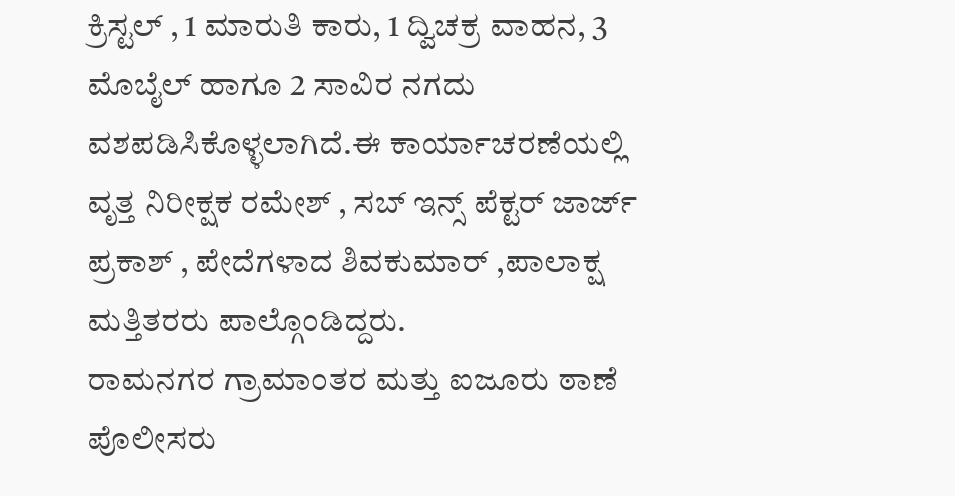ಕ್ರಿಸ್ಟಲ್ , 1 ಮಾರುತಿ ಕಾರು, 1 ದ್ವಿಚಕ್ರ ವಾಹನ, 3 ಮೊಬೈಲ್ ಹಾಗೂ 2 ಸಾವಿರ ನಗದು ವಶಪಡಿಸಿಕೊಳ್ಳಲಾಗಿದೆ.ಈ ಕಾರ್ಯಾಚರಣೆಯಲ್ಲಿ ವೃತ್ತ ನಿರೀಕ್ಷಕ ರಮೇಶ್ , ಸಬ್ ಇನ್ಸ್ ಪೆಕ್ಟರ್ ಜಾರ್ಜ್ ಪ್ರಕಾಶ್ , ಪೇದೆಗಳಾದ ಶಿವಕುಮಾರ್ ,ಪಾಲಾಕ್ಷ ಮತ್ತಿತರರು ಪಾಲ್ಗೊಂಡಿದ್ದರು.
ರಾಮನಗರ ಗ್ರಾಮಾಂತರ ಮತ್ತು ಐಜೂರು ಠಾಣೆ ಪೊಲೀಸರು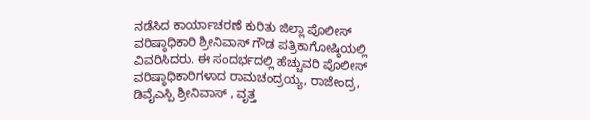ನಡೆಸಿದ ಕಾರ್ಯಾಚರಣೆ ಕುರಿತು ಜಿಲ್ಲಾ ಪೊಲೀಸ್ ವರಿಷ್ಠಾಧಿಕಾರಿ ಶ್ರೀನಿವಾಸ್ ಗೌಡ ಪತ್ರಿಕಾಗೋಷ್ಠಿಯಲ್ಲಿ ವಿವರಿಸಿದರು. ಈ ಸಂದರ್ಭದಲ್ಲಿ ಹೆಚ್ಚುವರಿ ಪೊಲೀಸ್ ವರಿಷ್ಠಾಧಿಕಾರಿಗಳಾದ ರಾಮಚಂದ್ರಯ್ಯ, ರಾಜೇಂದ್ರ, ಡಿವೈಎಸ್ಪಿ ಶ್ರೀನಿವಾಸ್ , ವೃತ್ತ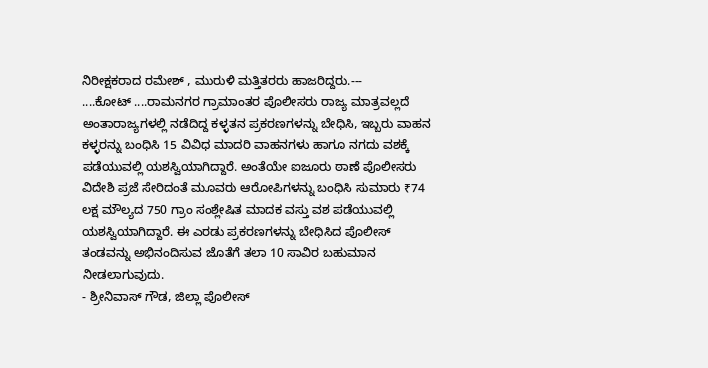ನಿರೀಕ್ಷಕರಾದ ರಮೇಶ್ , ಮುರುಳಿ ಮತ್ತಿತರರು ಹಾಜರಿದ್ದರು.---
....ಕೋಟ್ ....ರಾಮನಗರ ಗ್ರಾಮಾಂತರ ಪೊಲೀಸರು ರಾಜ್ಯ ಮಾತ್ರವಲ್ಲದೆ ಅಂತಾರಾಜ್ಯಗಳಲ್ಲಿ ನಡೆದಿದ್ದ ಕಳ್ಳತನ ಪ್ರಕರಣಗಳನ್ನು ಬೇಧಿಸಿ, ಇಬ್ಬರು ವಾಹನ ಕಳ್ಳರನ್ನು ಬಂಧಿಸಿ 15 ವಿವಿಧ ಮಾದರಿ ವಾಹನಗಳು ಹಾಗೂ ನಗದು ವಶಕ್ಕೆ ಪಡೆಯುವಲ್ಲಿ ಯಶಸ್ವಿಯಾಗಿದ್ದಾರೆ. ಅಂತೆಯೇ ಐಜೂರು ಠಾಣೆ ಪೊಲೀಸರು ವಿದೇಶಿ ಪ್ರಜೆ ಸೇರಿದಂತೆ ಮೂವರು ಆರೋಪಿಗಳನ್ನು ಬಂಧಿಸಿ ಸುಮಾರು ₹74 ಲಕ್ಷ ಮೌಲ್ಯದ 750 ಗ್ರಾಂ ಸಂಶ್ಲೇಷಿತ ಮಾದಕ ವಸ್ತು ವಶ ಪಡೆಯುವಲ್ಲಿ ಯಶಸ್ವಿಯಾಗಿದ್ದಾರೆ. ಈ ಎರಡು ಪ್ರಕರಣಗಳನ್ನು ಬೇಧಿಸಿದ ಪೊಲೀಸ್ ತಂಡವನ್ನು ಅಭಿನಂದಿಸುವ ಜೊತೆಗೆ ತಲಾ 10 ಸಾವಿರ ಬಹುಮಾನ ನೀಡಲಾಗುವುದು.
- ಶ್ರೀನಿವಾಸ್ ಗೌಡ, ಜಿಲ್ಲಾ ಪೊಲೀಸ್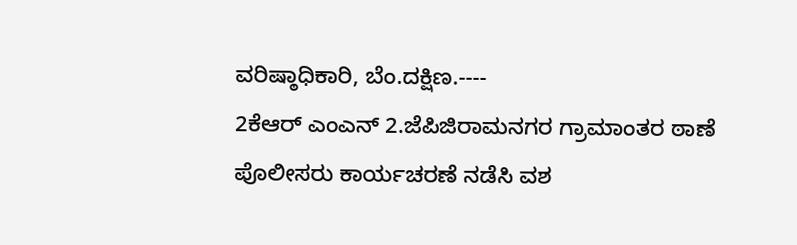ವರಿಷ್ಠಾಧಿಕಾರಿ, ಬೆಂ.ದಕ್ಷಿಣ.----
2ಕೆಆರ್ ಎಂಎನ್ 2.ಜೆಪಿಜಿರಾಮನಗರ ಗ್ರಾಮಾಂತರ ಠಾಣೆ ಪೊಲೀಸರು ಕಾರ್ಯಚರಣೆ ನಡೆಸಿ ವಶ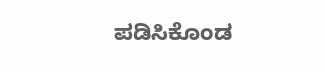ಪಡಿಸಿಕೊಂಡ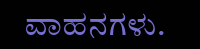ವಾಹನಗಳು.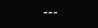---